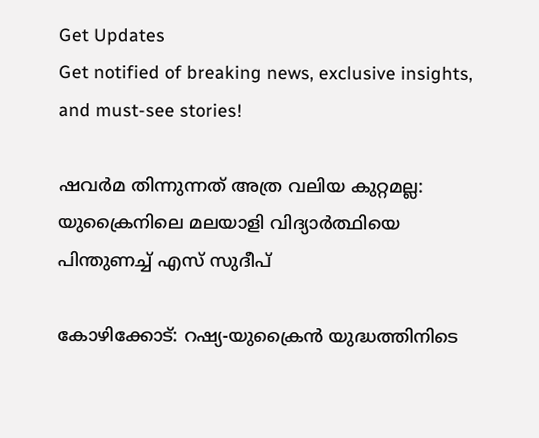Get Updates
Get notified of breaking news, exclusive insights, and must-see stories!

ഷവര്‍മ തിന്നുന്നത് അത്ര വലിയ കുറ്റമല്ല: യുക്രൈനിലെ മലയാളി വിദ്യാർത്ഥിയെ പിന്തുണച്ച് എസ് സുദീപ്

കോഴിക്കോട്: റഷ്യ-യുക്രൈന്‍ യുദ്ധത്തിനിടെ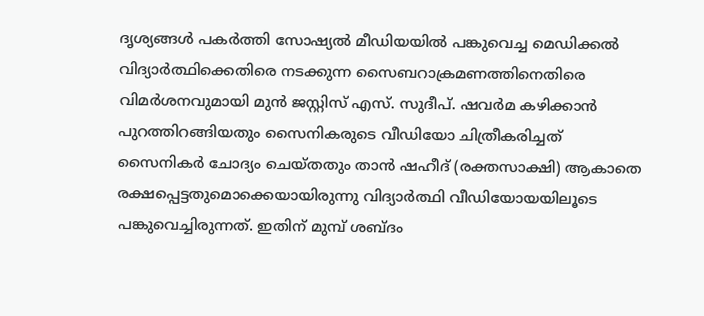ദൃശ്യങ്ങള്‍ പകർത്തി സോഷ്യല്‍ മീഡിയയില്‍ പങ്കുവെച്ച മെഡിക്കല്‍ വിദ്യാർത്ഥിക്കെതിരെ നടക്കുന്ന സൈബറാക്രമണത്തിനെതിരെ വിമര്‍ശനവുമായി മുന്‍ ജസ്റ്റിസ് എസ്. സുദീപ്. ഷവര്‍മ കഴിക്കാന്‍ പുറത്തിറങ്ങിയതും സൈനികരുടെ വീഡിയോ ചിത്രീകരിച്ചത് സൈനികര്‍ ചോദ്യം ചെയ്തതും താന്‍ ഷഹീദ് (രക്തസാക്ഷി) ആകാതെ രക്ഷപ്പെട്ടതുമൊക്കെയായിരുന്നു വിദ്യാർത്ഥി വീഡിയോയയിലൂടെ പങ്കുവെച്ചിരുന്നത്. ഇതിന് മുമ്പ് ശബ്ദം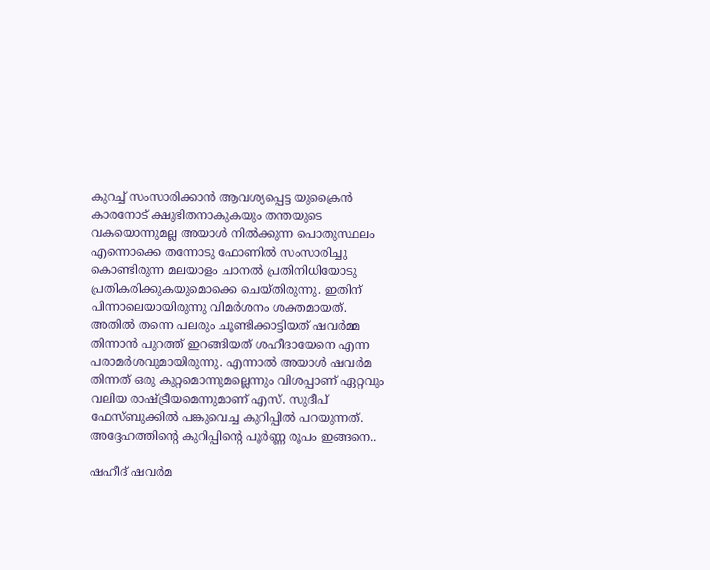കുറച്ച് സംസാരിക്കാന്‍ ആവശ്യപ്പെട്ട യുക്രൈന്‍ കാരനോട് ക്ഷുഭിതനാകുകയും തന്തയുടെ വകയൊന്നുമല്ല അയാള്‍ നില്‍ക്കുന്ന പൊതുസ്ഥലം എന്നൊക്കെ തന്നോടു ഫോണില്‍ സംസാരിച്ചു കൊണ്ടിരുന്ന മലയാളം ചാനല്‍ പ്രതിനിധിയോടു പ്രതികരിക്കുകയുമൊക്കെ ചെയ്തിരുന്നു. ഇതിന് പിന്നാലെയായിരുന്നു വിമർശനം ശക്തമായത്. അതില്‍ തന്നെ പലരും ചൂണ്ടിക്കാട്ടിയത് ഷവർമ്മ തിന്നാന്‍ പുറത്ത് ഇറങ്ങിയത് ശഹീദായേനെ എന്ന പരാമർശവുമായിരുന്നു. എന്നാല്‍ അയാള്‍ ഷവര്‍മ തിന്നത് ഒരു കുറ്റമൊന്നുമല്ലെന്നും വിശപ്പാണ് ഏറ്റവും വലിയ രാഷ്ട്രീയമെന്നുമാണ് എസ്. സുദീപ് ഫേസ്ബുക്കില്‍ പങ്കുവെച്ച കുറിപ്പില്‍ പറയുന്നത്. അദ്ദേഹത്തിന്റെ കുറിപ്പിന്റെ പൂർണ്ണ രൂപം ഇങ്ങനെ..

ഷഹീദ് ഷവർമ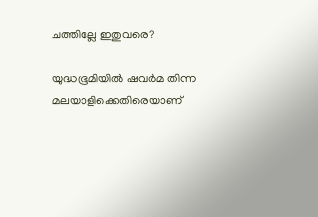ചത്തില്ലേ ഇതുവരെ?

യുദ്ധഭൂമിയിൽ ഷവർമ തിന്ന മലയാളിക്കെതിരെയാണ്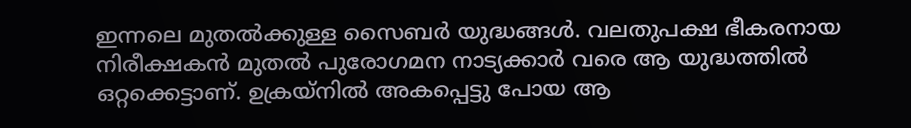ഇന്നലെ മുതൽക്കുള്ള സൈബർ യുദ്ധങ്ങൾ. വലതുപക്ഷ ഭീകരനായ നിരീക്ഷകൻ മുതൽ പുരോഗമന നാട്യക്കാർ വരെ ആ യുദ്ധത്തിൽ ഒറ്റക്കെട്ടാണ്. ഉക്രയ്നിൽ അകപ്പെട്ടു പോയ ആ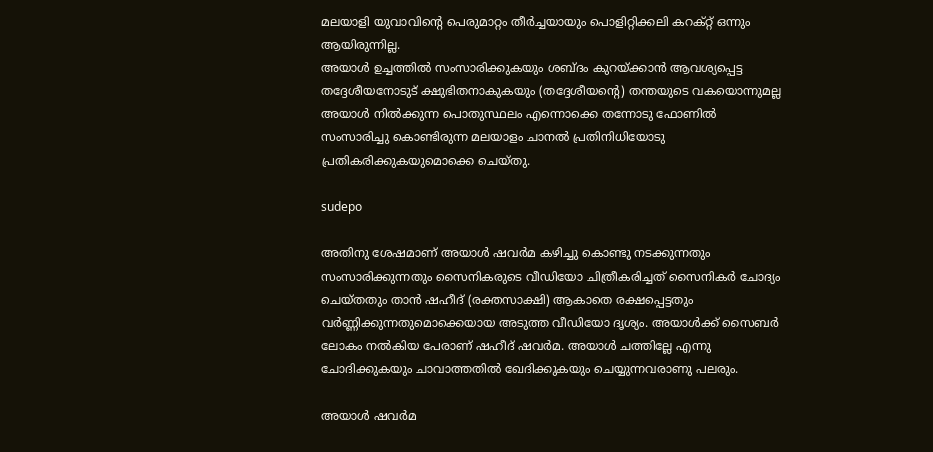മലയാളി യുവാവിൻ്റെ പെരുമാറ്റം തീർച്ചയായും പൊളിറ്റിക്കലി കറക്റ്റ് ഒന്നും ആയിരുന്നില്ല.
അയാൾ ഉച്ചത്തിൽ സംസാരിക്കുകയും ശബ്ദം കുറയ്ക്കാൻ ആവശ്യപ്പെട്ട തദ്ദേശീയനോടുട് ക്ഷുഭിതനാകുകയും (തദ്ദേശീയൻ്റെ) തന്തയുടെ വകയൊന്നുമല്ല അയാൾ നിൽക്കുന്ന പൊതുസ്ഥലം എന്നൊക്കെ തന്നോടു ഫോണിൽ സംസാരിച്ചു കൊണ്ടിരുന്ന മലയാളം ചാനൽ പ്രതിനിധിയോടു പ്രതികരിക്കുകയുമൊക്കെ ചെയ്തു.

sudepo

അതിനു ശേഷമാണ് അയാൾ ഷവർമ കഴിച്ചു കൊണ്ടു നടക്കുന്നതും സംസാരിക്കുന്നതും സൈനികരുടെ വീഡിയോ ചിത്രീകരിച്ചത് സൈനികർ ചോദ്യം ചെയ്തതും താൻ ഷഹീദ് (രക്തസാക്ഷി) ആകാതെ രക്ഷപ്പെട്ടതും വർണ്ണിക്കുന്നതുമൊക്കെയായ അടുത്ത വീഡിയോ ദൃശ്യം. അയാൾക്ക് സൈബർ ലോകം നൽകിയ പേരാണ് ഷഹീദ് ഷവർമ. അയാൾ ചത്തില്ലേ എന്നു ചോദിക്കുകയും ചാവാത്തതിൽ ഖേദിക്കുകയും ചെയ്യുന്നവരാണു പലരും.

അയാൾ ഷവർമ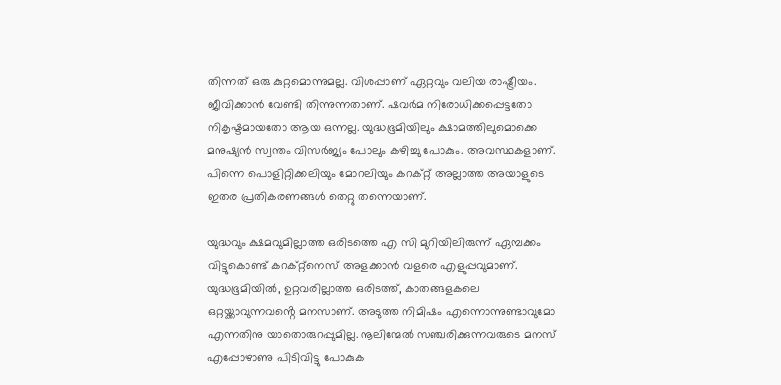തിന്നത് ഒരു കുറ്റമൊന്നുമല്ല. വിശപ്പാണ് ഏറ്റവും വലിയ രാഷ്ട്രീയം. ജീവിക്കാൻ വേണ്ടി തിന്നുന്നതാണ്. ഷവർമ നിരോധിക്കപ്പെട്ടതോ നികൃഷ്ടമായതോ ആയ ഒന്നല്ല. യുദ്ധഭൂമിയിലും ക്ഷാമത്തിലുമൊക്കെ മനുഷ്യൻ സ്വന്തം വിസർജ്യം പോലും കഴിച്ചു പോകും. അവസ്ഥകളാണ്. പിന്നെ പൊളിറ്റിക്കലിയും മോറലിയും കറക്റ്റ് അല്ലാത്ത അയാളുടെ ഇതര പ്രതികരണങ്ങൾ തെറ്റു തന്നെയാണ്.

യുദ്ധവും ക്ഷമവുമില്ലാത്ത ഒരിടത്തെ എ സി മുറിയിലിരുന്ന് ഏമ്പക്കം വിട്ടുകൊണ്ട് കറക്റ്റ്നെസ് അളക്കാൻ വളരെ എളുപ്പവുമാണ്. യുദ്ധഭൂമിയിൽ, ഉറ്റവരില്ലാത്ത ഒരിടത്ത്, കാതങ്ങളകലെ ഒറ്റയ്ക്കാവുന്നവൻ്റെ മനസാണ്. അടുത്ത നിമിഷം എന്നൊന്നുണ്ടാവുമോ എന്നതിനു യാതൊരുറപ്പുമില്ല. നൂലിന്മേൽ സഞ്ചരിക്കുന്നവരുടെ മനസ് എപ്പോഴാണു പിടിവിട്ടു പോകുക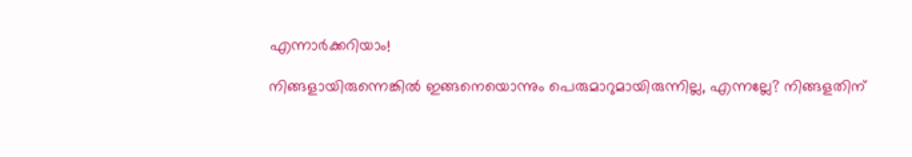എന്നാർക്കറിയാം!

നിങ്ങളായിരുന്നെങ്കിൽ ഇങ്ങനെയൊന്നും പെരുമാറുമായിരുന്നില്ല, എന്നല്ലേ? നിങ്ങളതിന്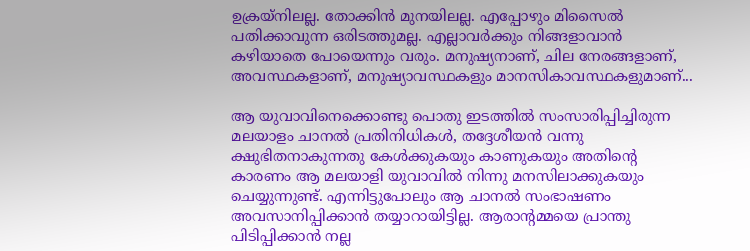ഉക്രയ്നിലല്ല. തോക്കിൻ മുനയിലല്ല. എപ്പോഴും മിസൈൽ പതിക്കാവുന്ന ഒരിടത്തുമല്ല. എല്ലാവർക്കും നിങ്ങളാവാൻ കഴിയാതെ പോയെന്നും വരും. മനുഷ്യനാണ്, ചില നേരങ്ങളാണ്, അവസ്ഥകളാണ്, മനുഷ്യാവസ്ഥകളും മാനസികാവസ്ഥകളുമാണ്...

ആ യുവാവിനെക്കൊണ്ടു പൊതു ഇടത്തിൽ സംസാരിപ്പിച്ചിരുന്ന മലയാളം ചാനൽ പ്രതിനിധികൾ, തദ്ദേശീയൻ വന്നു ക്ഷുഭിതനാകുന്നതു കേൾക്കുകയും കാണുകയും അതിൻ്റെ കാരണം ആ മലയാളി യുവാവിൽ നിന്നു മനസിലാക്കുകയും ചെയ്യുന്നുണ്ട്. എന്നിട്ടുപോലും ആ ചാനൽ സംഭാഷണം അവസാനിപ്പിക്കാൻ തയ്യാറായിട്ടില്ല. ആരാൻ്റമ്മയെ പ്രാന്തു പിടിപ്പിക്കാൻ നല്ല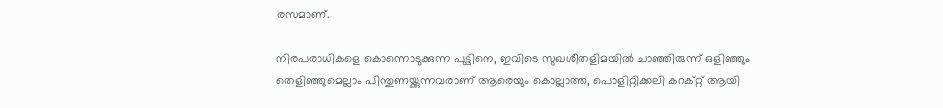രസമാണ്.

നിരപരാധികളെ കൊന്നൊടുക്കുന്ന പുട്ടിനെ, ഇവിടെ സുഖശീതളിമയിൽ ചാഞ്ഞിരുന്ന് ഒളിഞ്ഞും തെളിഞ്ഞുമെല്ലാം പിന്തുണയ്ക്കുന്നവരാണ് ആരെയും കൊല്ലാത്ത, പൊളിറ്റിക്കലി കറക്റ്റ് ആയി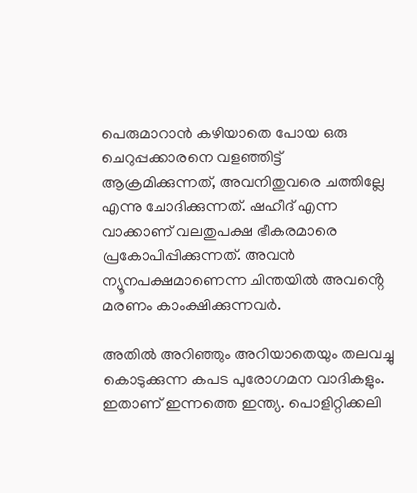പെരുമാറാൻ കഴിയാതെ പോയ ഒരു ചെറുപ്പക്കാരനെ വളഞ്ഞിട്ട് ആക്രമിക്കുന്നത്, അവനിതുവരെ ചത്തില്ലേ എന്നു ചോദിക്കുന്നത്. ഷഹീദ് എന്ന വാക്കാണ് വലതുപക്ഷ ഭീകരമാരെ പ്രകോപിപ്പിക്കുന്നത്. അവൻ ന്യൂനപക്ഷമാണെന്ന ചിന്തയിൽ അവൻ്റെ മരണം കാംക്ഷിക്കുന്നവർ.

അതിൽ അറിഞ്ഞും അറിയാതെയും തലവച്ചു കൊടുക്കുന്ന കപട പുരോഗമന വാദികളും. ഇതാണ് ഇന്നത്തെ ഇന്ത്യ. പൊളിറ്റിക്കലി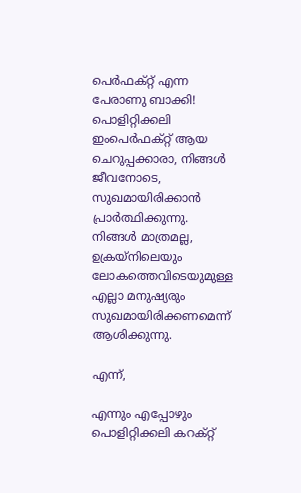പെർഫക്റ്റ് എന്ന പേരാണു ബാക്കി! പൊളിറ്റിക്കലി ഇംപെർഫക്റ്റ് ആയ ചെറുപ്പക്കാരാ, നിങ്ങൾ ജീവനോടെ, സുഖമായിരിക്കാൻ പ്രാർത്ഥിക്കുന്നു. നിങ്ങൾ മാത്രമല്ല, ഉക്രയ്നിലെയും ലോകത്തെവിടെയുമുള്ള എല്ലാ മനുഷ്യരും സുഖമായിരിക്കണമെന്ന് ആശിക്കുന്നു.

എന്ന്,

എന്നും എപ്പോഴും പൊളിറ്റിക്കലി കറക്റ്റ്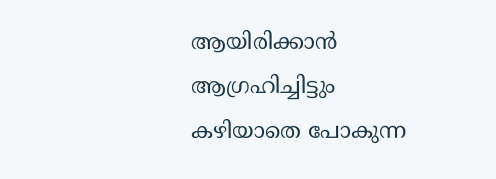ആയിരിക്കാൻ ആഗ്രഹിച്ചിട്ടും കഴിയാതെ പോകുന്ന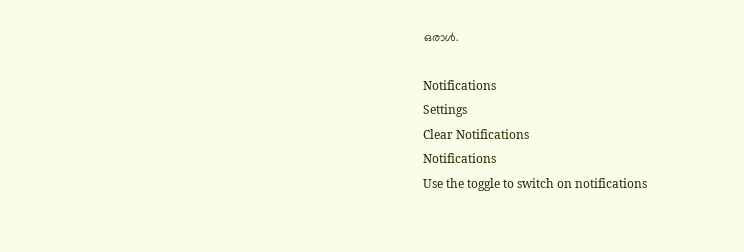ഒരാൾ.

Notifications
Settings
Clear Notifications
Notifications
Use the toggle to switch on notifications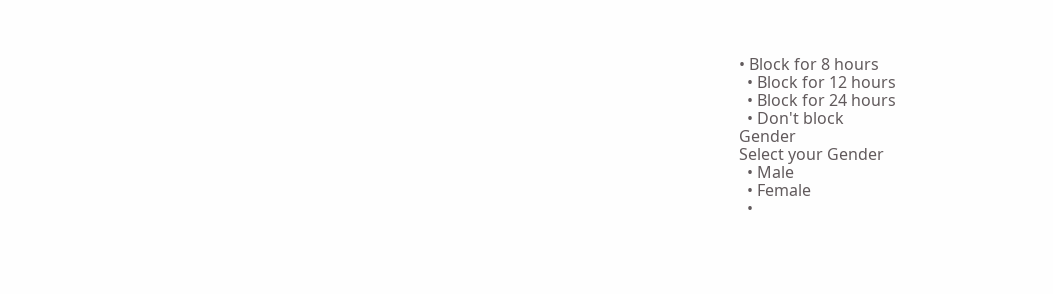• Block for 8 hours
  • Block for 12 hours
  • Block for 24 hours
  • Don't block
Gender
Select your Gender
  • Male
  • Female
  •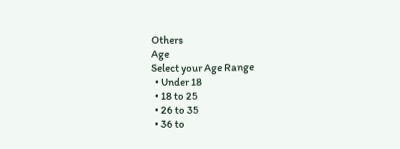Others
Age
Select your Age Range
  • Under 18
  • 18 to 25
  • 26 to 35
  • 36 to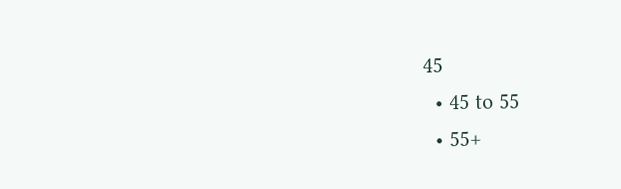45
  • 45 to 55
  • 55+